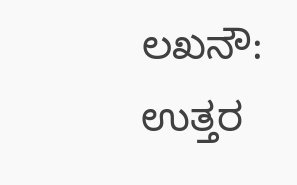ಲಖನೌ: ಉತ್ತರ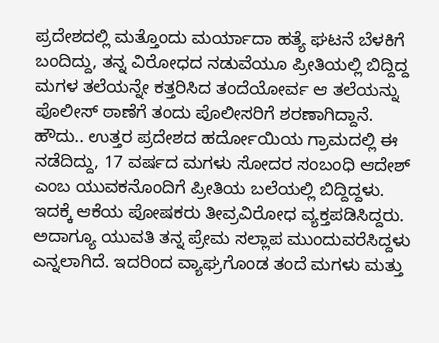ಪ್ರದೇಶದಲ್ಲಿ ಮತ್ತೊಂದು ಮರ್ಯಾದಾ ಹತ್ಯೆ ಘಟನೆ ಬೆಳಕಿಗೆ ಬಂದಿದ್ದು, ತನ್ನ ವಿರೋಧದ ನಡುವೆಯೂ ಪ್ರೀತಿಯಲ್ಲಿ ಬಿದ್ದಿದ್ದ ಮಗಳ ತಲೆಯನ್ನೇ ಕತ್ತರಿಸಿದ ತಂದೆಯೋರ್ವ ಆ ತಲೆಯನ್ನು ಪೊಲೀಸ್ ಠಾಣೆಗೆ ತಂದು ಪೊಲೀಸರಿಗೆ ಶರಣಾಗಿದ್ದಾನೆ.
ಹೌದು.. ಉತ್ತರ ಪ್ರದೇಶದ ಹರ್ದೋಯಿಯ ಗ್ರಾಮದಲ್ಲಿ ಈ ನಡೆದಿದ್ದು, 17 ವರ್ಷದ ಮಗಳು ಸೋದರ ಸಂಬಂಧಿ ಆದೇಶ್ ಎಂಬ ಯುವಕನೊಂದಿಗೆ ಪ್ರೀತಿಯ ಬಲೆಯಲ್ಲಿ ಬಿದ್ದಿದ್ದಳು. ಇದಕ್ಕೆ ಆಕೆಯ ಪೋಷಕರು ತೀವ್ರವಿರೋಧ ವ್ಯಕ್ತಪಡಿಸಿದ್ದರು. ಅದಾಗ್ಯೂ ಯುವತಿ ತನ್ನ ಪ್ರೇಮ ಸಲ್ಲಾಪ ಮುಂದುವರೆಸಿದ್ದಳು ಎನ್ನಲಾಗಿದೆ. ಇದರಿಂದ ವ್ಯಾಘ್ರಗೊಂಡ ತಂದೆ ಮಗಳು ಮತ್ತು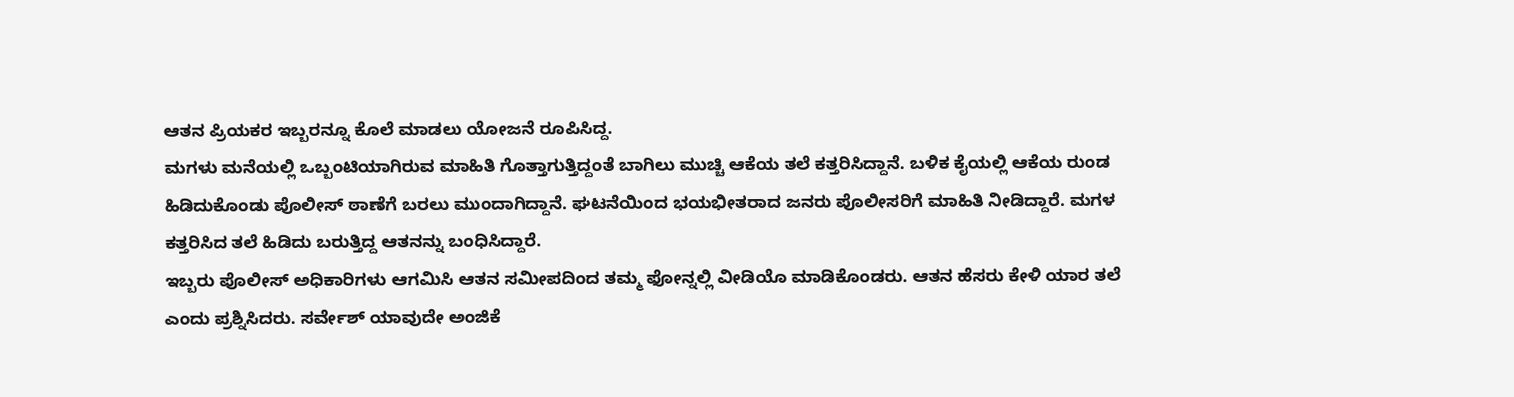ಆತನ ಪ್ರಿಯಕರ ಇಬ್ಬರನ್ನೂ ಕೊಲೆ ಮಾಡಲು ಯೋಜನೆ ರೂಪಿಸಿದ್ದ.
ಮಗಳು ಮನೆಯಲ್ಲಿ ಒಬ್ಬಂಟಿಯಾಗಿರುವ ಮಾಹಿತಿ ಗೊತ್ತಾಗುತ್ತಿದ್ದಂತೆ ಬಾಗಿಲು ಮುಚ್ಚಿ ಆಕೆಯ ತಲೆ ಕತ್ತರಿಸಿದ್ದಾನೆ. ಬಳಿಕ ಕೈಯಲ್ಲಿ ಆಕೆಯ ರುಂಡ ಹಿಡಿದುಕೊಂಡು ಪೊಲೀಸ್ ಠಾಣೆಗೆ ಬರಲು ಮುಂದಾಗಿದ್ದಾನೆ. ಘಟನೆಯಿಂದ ಭಯಭೀತರಾದ ಜನರು ಪೊಲೀಸರಿಗೆ ಮಾಹಿತಿ ನೀಡಿದ್ದಾರೆ. ಮಗಳ ಕತ್ತರಿಸಿದ ತಲೆ ಹಿಡಿದು ಬರುತ್ತಿದ್ದ ಆತನನ್ನು ಬಂಧಿಸಿದ್ದಾರೆ.
ಇಬ್ಬರು ಪೊಲೀಸ್ ಅಧಿಕಾರಿಗಳು ಆಗಮಿಸಿ ಆತನ ಸಮೀಪದಿಂದ ತಮ್ಮ ಫೋನ್ನಲ್ಲಿ ವೀಡಿಯೊ ಮಾಡಿಕೊಂಡರು. ಆತನ ಹೆಸರು ಕೇಳಿ ಯಾರ ತಲೆ ಎಂದು ಪ್ರಶ್ನಿಸಿದರು. ಸರ್ವೇಶ್ ಯಾವುದೇ ಅಂಜಿಕೆ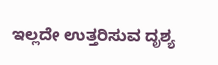ಇಲ್ಲದೇ ಉತ್ತರಿಸುವ ದೃಶ್ಯ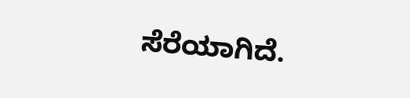ಸೆರೆಯಾಗಿದೆ.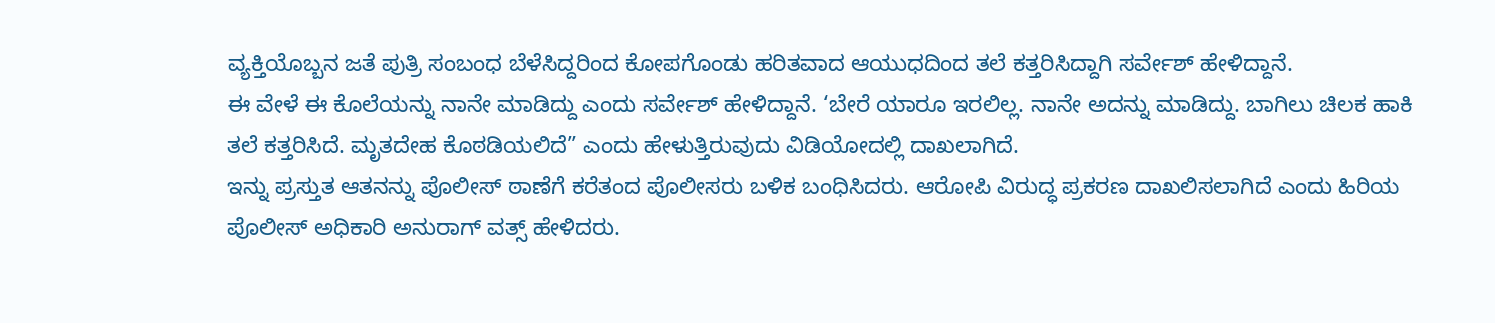ವ್ಯಕ್ತಿಯೊಬ್ಬನ ಜತೆ ಪುತ್ರಿ ಸಂಬಂಧ ಬೆಳೆಸಿದ್ದರಿಂದ ಕೋಪಗೊಂಡು ಹರಿತವಾದ ಆಯುಧದಿಂದ ತಲೆ ಕತ್ತರಿಸಿದ್ದಾಗಿ ಸರ್ವೇಶ್ ಹೇಳಿದ್ದಾನೆ.
ಈ ವೇಳೆ ಈ ಕೊಲೆಯನ್ನು ನಾನೇ ಮಾಡಿದ್ದು ಎಂದು ಸರ್ವೇಶ್ ಹೇಳಿದ್ದಾನೆ. ‘ಬೇರೆ ಯಾರೂ ಇರಲಿಲ್ಲ. ನಾನೇ ಅದನ್ನು ಮಾಡಿದ್ದು. ಬಾಗಿಲು ಚಿಲಕ ಹಾಕಿ ತಲೆ ಕತ್ತರಿಸಿದೆ. ಮೃತದೇಹ ಕೊಠಡಿಯಲಿದೆ” ಎಂದು ಹೇಳುತ್ತಿರುವುದು ವಿಡಿಯೋದಲ್ಲಿ ದಾಖಲಾಗಿದೆ.
ಇನ್ನು ಪ್ರಸ್ತುತ ಆತನನ್ನು ಪೊಲೀಸ್ ಠಾಣೆಗೆ ಕರೆತಂದ ಪೊಲೀಸರು ಬಳಿಕ ಬಂಧಿಸಿದರು. ಆರೋಪಿ ವಿರುದ್ಧ ಪ್ರಕರಣ ದಾಖಲಿಸಲಾಗಿದೆ ಎಂದು ಹಿರಿಯ ಪೊಲೀಸ್ ಅಧಿಕಾರಿ ಅನುರಾಗ್ ವತ್ಸ್ ಹೇಳಿದರು.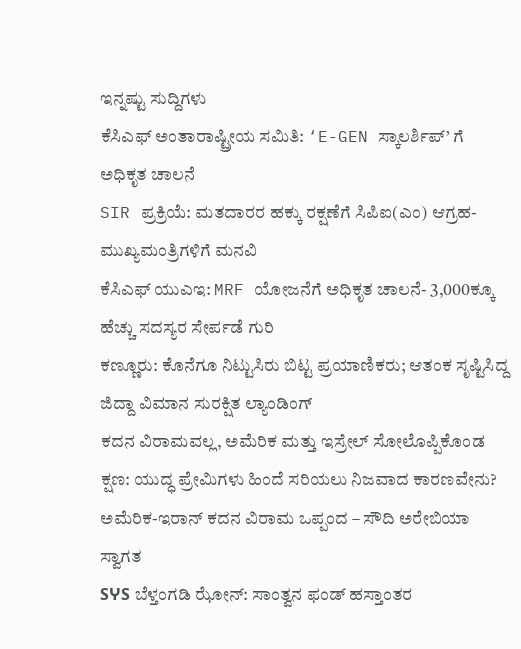ಇನ್ನಷ್ಟು ಸುದ್ದಿಗಳು
ಕೆಸಿಎಫ್ ಅಂತಾರಾಷ್ಟ್ರೀಯ ಸಮಿತಿ: ‘E-GEN ಸ್ಕಾಲರ್ಶಿಪ್’ ಗೆ ಅಧಿಕೃತ ಚಾಲನೆ
SIR ಪ್ರಕ್ರಿಯೆ: ಮತದಾರರ ಹಕ್ಕು ರಕ್ಷಣೆಗೆ ಸಿಪಿಐ(ಎಂ) ಆಗ್ರಹ- ಮುಖ್ಯಮಂತ್ರಿಗಳಿಗೆ ಮನವಿ
ಕೆಸಿಎಫ್ ಯುಎಇ: MRF ಯೋಜನೆಗೆ ಅಧಿಕೃತ ಚಾಲನೆ- 3,000ಕ್ಕೂ ಹೆಚ್ಚು ಸದಸ್ಯರ ಸೇರ್ಪಡೆ ಗುರಿ
ಕಣ್ಣೂರು: ಕೊನೆಗೂ ನಿಟ್ಟುಸಿರು ಬಿಟ್ಟ ಪ್ರಯಾಣಿಕರು; ಆತಂಕ ಸೃಷ್ಟಿಸಿದ್ದ ಜಿದ್ದಾ ವಿಮಾನ ಸುರಕ್ಷಿತ ಲ್ಯಾಂಡಿಂಗ್
ಕದನ ವಿರಾಮವಲ್ಲ, ಅಮೆರಿಕ ಮತ್ತು ಇಸ್ರೇಲ್ ಸೋಲೊಪ್ಪಿಕೊಂಡ ಕ್ಷಣ: ಯುದ್ಧ ಪ್ರೇಮಿಗಳು ಹಿಂದೆ ಸರಿಯಲು ನಿಜವಾದ ಕಾರಣವೇನು?
ಅಮೆರಿಕ-ಇರಾನ್ ಕದನ ವಿರಾಮ ಒಪ್ಪಂದ – ಸೌದಿ ಅರೇಬಿಯಾ ಸ್ವಾಗತ
SჄS ಬೆಳ್ತಂಗಡಿ ಝೋನ್: ಸಾಂತ್ವನ ಫಂಡ್ ಹಸ್ತಾಂತರ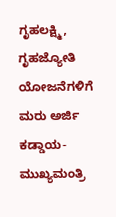ಗೃಹಲಕ್ಷ್ಮಿ, ಗೃಹಜ್ಯೋತಿ ಯೋಜನೆಗಳಿಗೆ ಮರು ಅರ್ಜಿ ಕಡ್ಡಾಯ- ಮುಖ್ಯಮಂತ್ರಿ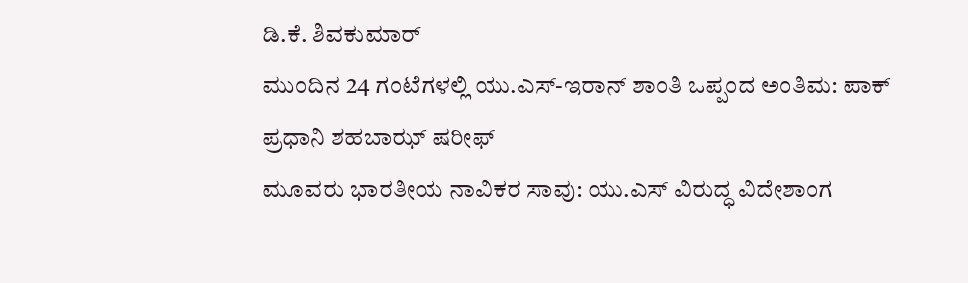ಡಿ.ಕೆ. ಶಿವಕುಮಾರ್
ಮುಂದಿನ 24 ಗಂಟೆಗಳಲ್ಲಿ ಯು.ಎಸ್-ಇರಾನ್ ಶಾಂತಿ ಒಪ್ಪಂದ ಅಂತಿಮ: ಪಾಕ್ ಪ್ರಧಾನಿ ಶಹಬಾಝ್ ಷರೀಫ್
ಮೂವರು ಭಾರತೀಯ ನಾವಿಕರ ಸಾವು: ಯು.ಎಸ್ ವಿರುದ್ಧ ವಿದೇಶಾಂಗ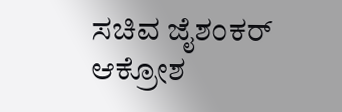ಸಚಿವ ಜೈಶಂಕರ್ ಆಕ್ರೋಶ